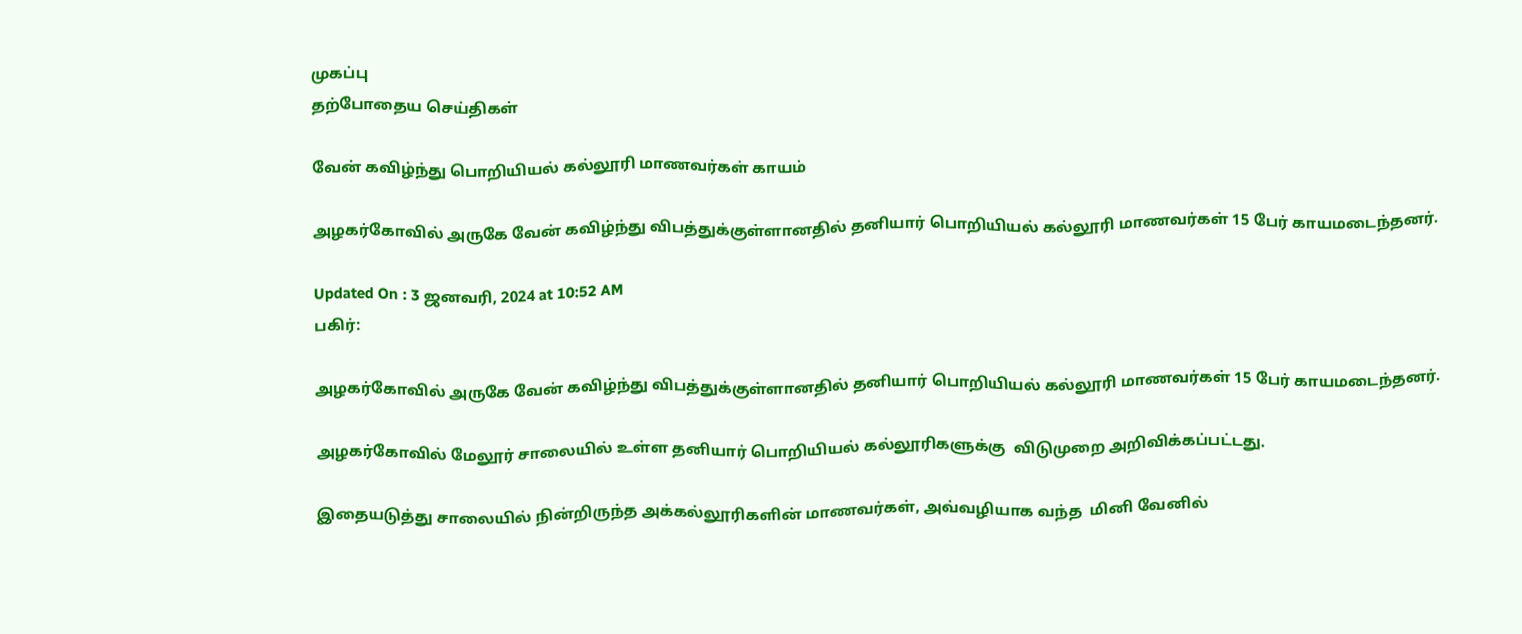முகப்பு
தற்போதைய செய்திகள்

வேன் கவிழ்ந்து பொறியியல் கல்லூரி மாணவர்கள் காயம்

அழகர்கோவில் அருகே வேன் கவிழ்ந்து விபத்துக்குள்ளானதில் தனியார் பொறியியல் கல்லூரி மாணவர்கள் 15 பேர் காயமடைந்தனர்.

Updated On : 3 ஜனவரி, 2024 at 10:52 AM
பகிர்:

அழகர்கோவில் அருகே வேன் கவிழ்ந்து விபத்துக்குள்ளானதில் தனியார் பொறியியல் கல்லூரி மாணவர்கள் 15 பேர் காயமடைந்தனர்.

அழகர்கோவில் மேலூர் சாலையில் உள்ள தனியார் பொறியியல் கல்லூரிகளுக்கு  விடுமுறை அறிவிக்கப்பட்டது.

இதையடுத்து சாலையில் நின்றிருந்த அக்கல்லூரிகளின் மாணவர்கள், அவ்வழியாக வந்த  மினி வேனில்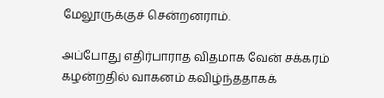மேலூருக்குச் சென்றனராம்.

அப்போது எதிர்பாராத விதமாக வேன் சக்கரம் கழன்றதில் வாகனம் கவிழ்ந்ததாகக்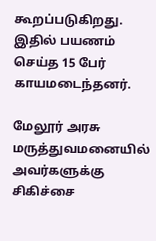கூறப்படுகிறது. இதில் பயணம் செய்த 15 பேர் காயமடைந்தனர்.

மேலூர் அரசு மருத்துவமனையில் அவர்களுக்கு சிகிச்சை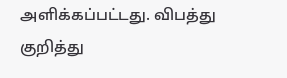அளிக்கப்பட்டது. விபத்து குறித்து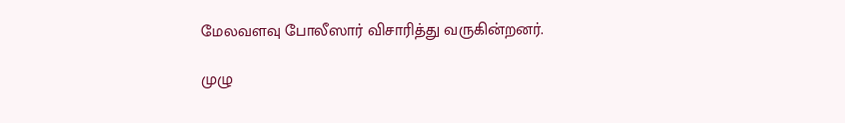மேலவளவு போலீஸார் விசாரித்து வருகின்றனர்.

முழு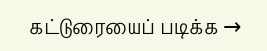கட்டுரையைப் படிக்க →